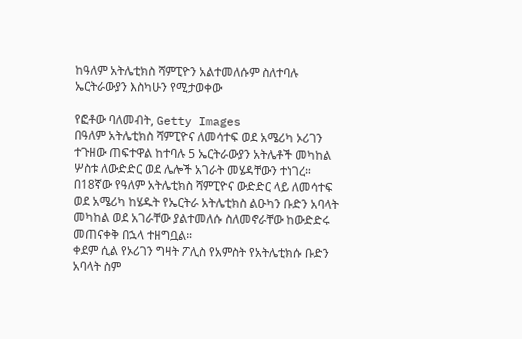ከዓለም አትሌቲክስ ሻምፒዮን አልተመለሱም ስለተባሉ ኤርትራውያን እስካሁን የሚታወቀው

የፎቶው ባለመብት, Getty Images
በዓለም አትሌቲክስ ሻምፒዮና ለመሳተፍ ወደ አሜሪካ ኦሪገን ተጉዘው ጠፍተዋል ከተባሉ 5 ኤርትራውያን አትሌቶች መካከል ሦስቱ ለውድድር ወደ ሌሎች አገራት መሄዳቸውን ተነገረ።
በ18ኛው የዓለም አትሌቲክስ ሻምፒዮና ውድድር ላይ ለመሳተፍ ወደ አሜሪካ ከሄዱት የኤርትራ አትሌቲክስ ልዑካን ቡድን አባላት መካከል ወደ አገራቸው ያልተመለሱ ስለመኖራቸው ከውድድሩ መጠናቀቅ በኋላ ተዘግቧል።
ቀደም ሲል የኦሪገን ግዛት ፖሊስ የአምስት የአትሌቲክሱ ቡድን አባላት ስም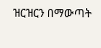ዝርዝርን በማውጣት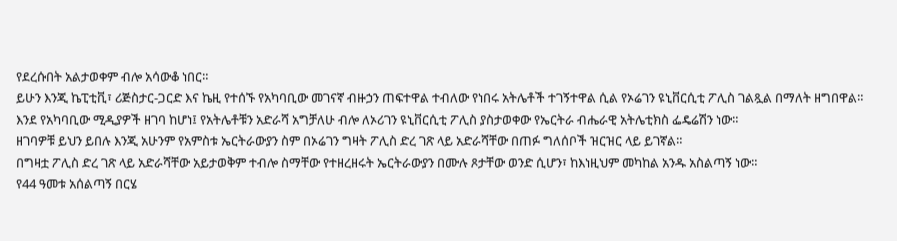የደረሱበት አልታወቀም ብሎ አሳውቆ ነበር።
ይሁን እንጂ ኬፒቲቪ፣ ሪጅስታር-ጋርድ እና ኬዚ የተሰኙ የአካባቢው መገናኛ ብዙኃን ጠፍተዋል ተብለው የነበሩ አትሌቶች ተገኝተዋል ሲል የኦሬገን ዩኒቨርሲቲ ፖሊስ ገልጿል በማለት ዘግበዋል።
እንደ የአካባቢው ሚዲያዎች ዘገባ ከሆነ፤ የአትሌቶቹን አድራሻ አግቻለሁ ብሎ ለኦሪገን ዩኒቨርሲቲ ፖሊስ ያስታወቀው የኤርትራ ብሔራዊ አትሌቲክስ ፌዴሬሽን ነው።
ዘገባዎቹ ይህን ይበሉ እንጂ አሁንም የአምስቱ ኤርትራውያን ስም በኦሬገን ግዛት ፖሊስ ድረ ገጽ ላይ አድራሻቸው በጠፉ ግለሰቦች ዝርዝር ላይ ይገኛል።
በግዛቷ ፖሊስ ድረ ገጽ ላይ አድራሻቸው አይታወቅም ተብሎ ስማቸው የተዘረዘሩት ኤርትራውያን በሙሉ ጾታቸው ወንድ ሲሆን፣ ከእነዚህም መካከል አንዱ አስልጣኝ ነው።
የ44 ዓመቱ አሰልጣኝ በርሄ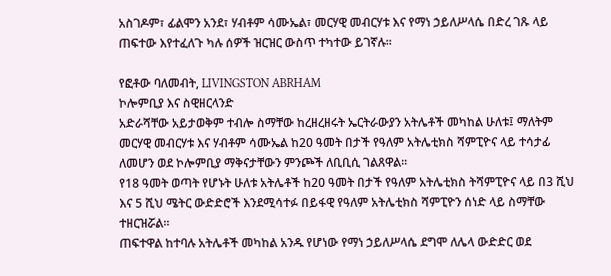አስገዶም፣ ፊልሞን አንደ፣ ሃብቶም ሳሙኤል፣ መርሃዊ መብርሃቱ እና የማነ ኃይለሥላሴ በድረ ገጹ ላይ ጠፍተው እየተፈለጉ ካሉ ሰዎች ዝርዝር ውስጥ ተካተው ይገኛሉ።

የፎቶው ባለመብት, LIVINGSTON ABRHAM
ኮሎምቢያ እና ስዊዘርላንድ
አድራሻቸው አይታወቅም ተብሎ ስማቸው ከረዘረዘሩት ኤርትራውያን አትሌቶች መካከል ሁለቱ፤ ማለትም መርሃዊ መብርሃቱ እና ሃብቶም ሳሙኤል ከ20 ዓመት በታች የዓለም አትሌቲክስ ሻምፒዮና ላይ ተሳታፊ ለመሆን ወደ ኮሎምቢያ ማቅናታቸውን ምንጮች ለቢቢሲ ገልጸዋል።
የ18 ዓመት ወጣት የሆኑት ሁለቱ አትሌቶች ከ20 ዓመት በታች የዓለም አትሌቲክስ ትሻምፒዮና ላይ በ3 ሺህ እና 5 ሺህ ሜትር ውድድሮች እንደሚሳተፉ በይፋዊ የዓለም አትሌቲክስ ሻምፒዮን ሰነድ ላይ ስማቸው ተዘርዝሯል።
ጠፍተዋል ከተባሉ አትሌቶች መካከል አንዱ የሆነው የማነ ኃይለሥላሴ ደግሞ ለሌላ ውድድር ወደ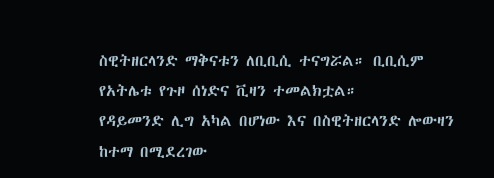ስዊትዘርላንድ ማቅናቱን ለቢቢሲ ተናግሯል። ቢቢሲም የአትሌቱ የጉዞ ሰነድና ቪዛን ተመልክቷል።
የዳይመንድ ሊግ አካል በሆነው እና በስዊትዘርላንድ ሎውዛን ከተማ በሚደረገው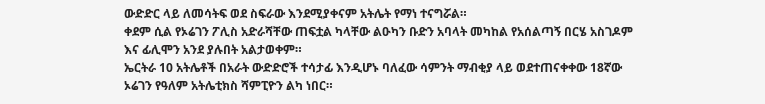ውድድር ላይ ለመሳትፍ ወደ ስፍራው እንደሚያቀናም አትሌት የማነ ተናግሯል።
ቀደም ሲል የኦሬገን ፖሊስ አድራሻቸው ጠፍቷል ካላቸው ልዑካን ቡድን አባላት መካከል የአሰልጣኝ በርሄ አስገዶም እና ፊሊሞን አንደ ያሉበት አልታወቀም።
ኤርትራ 10 አትሌቶች በአራት ውድድሮች ተሳታፊ እንዲሆኑ ባለፈው ሳምንት ማብቂያ ላይ ወደተጠናቀቀው 18ኛው ኦሬገን የዓለም አትሌቲክስ ሻምፒዮን ልካ ነበር።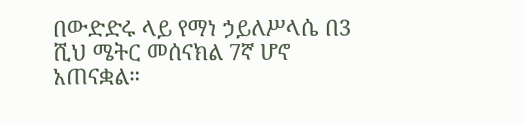በውድድሩ ላይ የማነ ኃይለሥላሴ በ3 ሺህ ሜትር መሰናክል 7ኛ ሆኖ አጠናቋል።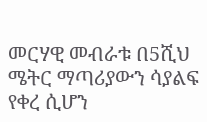መርሃዊ መብራቱ በ5ሺህ ሜትር ማጣሪያውን ሳያልፍ የቀረ ሲሆን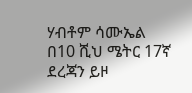ሃብቶም ሳሙኤል በ10 ሺህ ሜትር 17ኛ ደረጃን ይዞ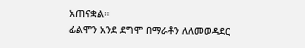አጠናቋል።
ፊልሞን አንደ ደግሞ በማራቶን ለለመወዳደር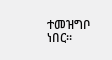ተመዝግቦ ነበር።